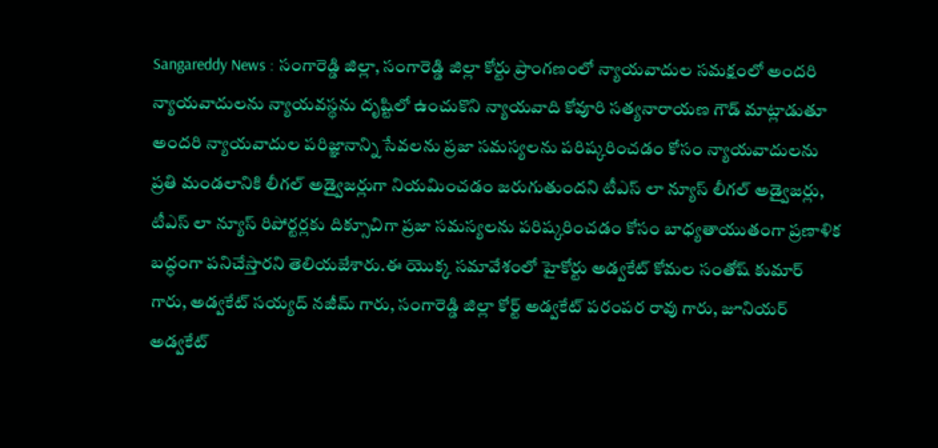Sangareddy News : సంగారెడ్డి జిల్లా, సంగారెడ్డి జిల్లా కోర్టు ప్రాంగణంలో న్యాయవాదుల సమక్షంలో అందరి న్యాయవాదులను న్యాయవస్థను దృష్టిలో ఉంచుకొని న్యాయవాది కోవూరి సత్యనారాయణ గౌడ్ మాట్లాడుతూ అందరి న్యాయవాదుల పరిజ్ఞానాన్ని సేవలను ప్రజా సమస్యలను పరిష్కరించడం కోసం న్యాయవాదులను ప్రతి మండలానికి లీగల్ అడ్వైజర్లుగా నియమించడం జరుగుతుందని టీఎస్ లా న్యూస్ లీగల్ అడ్వైజర్లు, టీఎస్ లా న్యూస్ రిపోర్టర్లకు దిక్సూచిగా ప్రజా సమస్యలను పరిష్కరించడం కోసం బాధ్యతాయుతంగా ప్రణాళిక బద్ధంగా పనిచేస్తారని తెలియజేశారు.ఈ యొక్క సమావేశంలో హైకోర్టు అడ్వకేట్ కోమల సంతోష్ కుమార్ గారు, అడ్వకేట్ సయ్యద్ నజీమ్ గారు, సంగారెడ్డి జిల్లా కోర్ట్ అడ్వకేట్ పరంపర రావు గారు, జూనియర్ అడ్వకేట్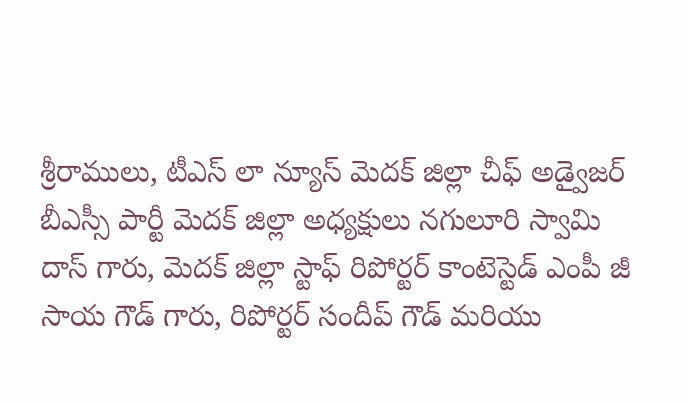శ్రీరాములు, టీఎస్ లా న్యూస్ మెదక్ జిల్లా చీఫ్ అడ్వైజర్ బీఎస్సీ పార్టీ మెదక్ జిల్లా అధ్యక్షులు నగులూరి స్వామి దాస్ గారు, మెదక్ జిల్లా స్టాఫ్ రిపోర్టర్ కాంటెస్టెడ్ ఎంపీ జీ సాయ గౌడ్ గారు, రిపోర్టర్ సందీప్ గౌడ్ మరియు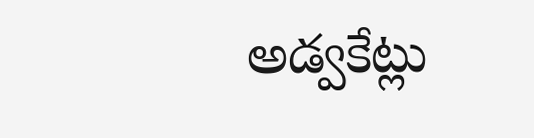అడ్వకేట్లు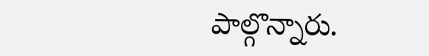పాల్గొన్నారు.